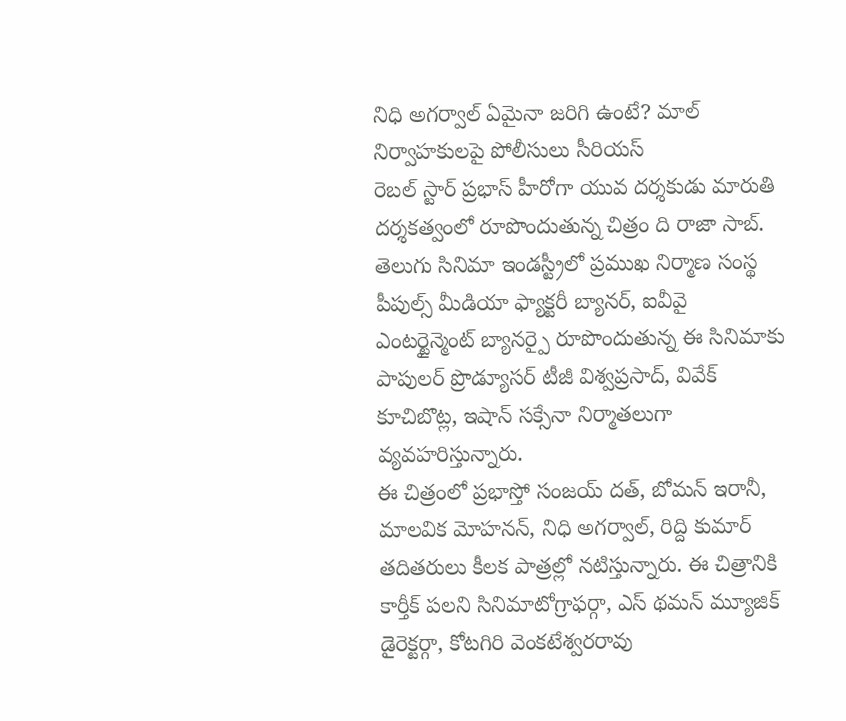నిధి అగర్వాల్ ఏమైనా జరిగి ఉంటే? మాల్ నిర్వాహకులపై పోలీసులు సీరియస్
రెబల్ స్టార్ ప్రభాస్ హీరోగా యువ దర్శకుడు మారుతి దర్శకత్వంలో రూపొందుతున్న చిత్రం ది రాజా సాబ్. తెలుగు సినిమా ఇండస్ట్రీలో ప్రముఖ నిర్మాణ సంస్థ పీపుల్స్ మీడియా ఫ్యాక్టరీ బ్యానర్, ఐవీవై ఎంటర్టైన్మెంట్ బ్యానర్పై రూపొందుతున్న ఈ సినిమాకు పాపులర్ ప్రొడ్యూసర్ టీజీ విశ్వప్రసాద్, వివేక్ కూచిబొట్ల, ఇషాన్ సక్సేనా నిర్మాతలుగా వ్యవహరిస్తున్నారు.
ఈ చిత్రంలో ప్రభాస్తో సంజయ్ దత్, బోమన్ ఇరానీ, మాలవిక మోహనన్, నిధి అగర్వాల్, రిద్ది కుమార్ తదితరులు కీలక పాత్రల్లో నటిస్తున్నారు. ఈ చిత్రానికి కార్తీక్ పలని సినిమాటోగ్రాఫర్గా, ఎస్ థమన్ మ్యూజిక్ డైరెక్టర్గా, కోటగిరి వెంకటేశ్వరరావు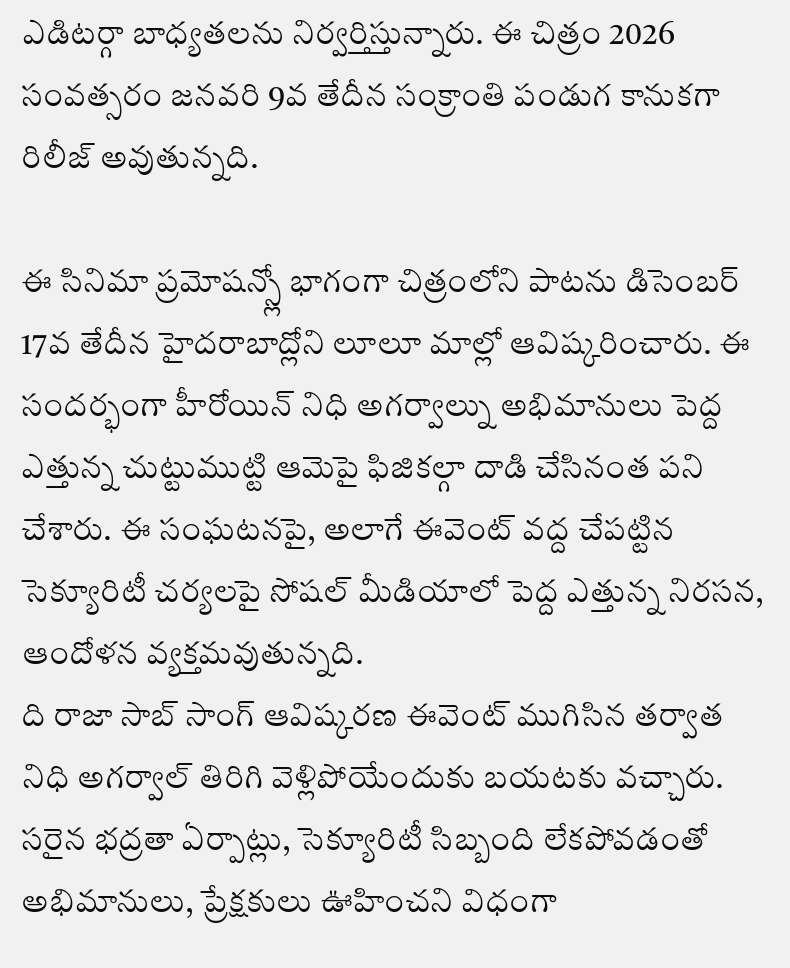ఎడిటర్గా బాధ్యతలను నిర్వర్తిస్తున్నారు. ఈ చిత్రం 2026 సంవత్సరం జనవరి 9వ తేదీన సంక్రాంతి పండుగ కానుకగా రిలీజ్ అవుతున్నది.

ఈ సినిమా ప్రమోషన్స్లో భాగంగా చిత్రంలోని పాటను డిసెంబర్ 17వ తేదీన హైదరాబాద్లోని లూలూ మాల్లో ఆవిష్కరించారు. ఈ సందర్భంగా హీరోయిన్ నిధి అగర్వాల్ను అభిమానులు పెద్ద ఎత్తున్న చుట్టుముట్టి ఆమెపై ఫిజికల్గా దాడి చేసినంత పని చేశారు. ఈ సంఘటనపై, అలాగే ఈవెంట్ వద్ద చేపట్టిన సెక్యూరిటీ చర్యలపై సోషల్ మీడియాలో పెద్ద ఎత్తున్న నిరసన, ఆందోళన వ్యక్తమవుతున్నది.
ది రాజా సాబ్ సాంగ్ ఆవిష్కరణ ఈవెంట్ ముగిసిన తర్వాత నిధి అగర్వాల్ తిరిగి వెళ్లిపోయేందుకు బయటకు వచ్చారు. సరైన భద్రతా ఏర్పాట్లు, సెక్యూరిటీ సిబ్బంది లేకపోవడంతో అభిమానులు, ప్రేక్షకులు ఊహించని విధంగా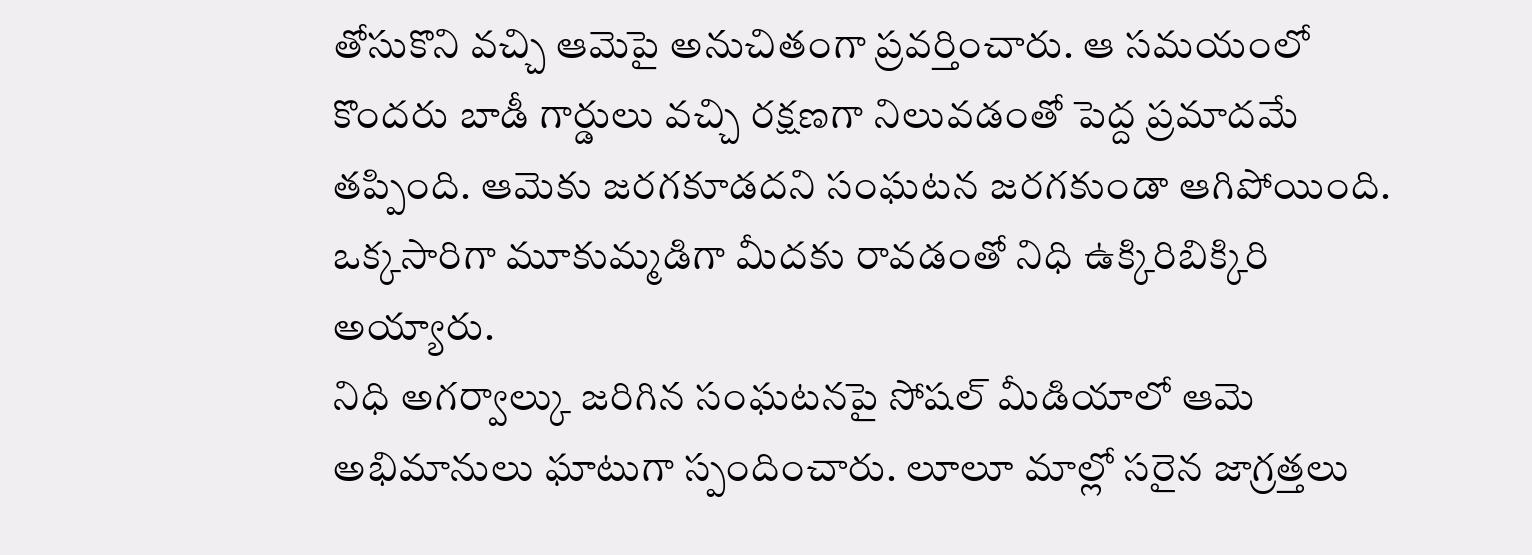తోసుకొని వచ్చి ఆమెపై అనుచితంగా ప్రవర్తించారు. ఆ సమయంలో కొందరు బాడీ గార్డులు వచ్చి రక్షణగా నిలువడంతో పెద్ద ప్రమాదమే తప్పింది. ఆమెకు జరగకూడదని సంఘటన జరగకుండా ఆగిపోయింది. ఒక్కసారిగా మూకుమ్మడిగా మీదకు రావడంతో నిధి ఉక్కిరిబిక్కిరి అయ్యారు.
నిధి అగర్వాల్కు జరిగిన సంఘటనపై సోషల్ మీడియాలో ఆమె అభిమానులు ఘాటుగా స్పందించారు. లూలూ మాల్లో సరైన జాగ్రత్తలు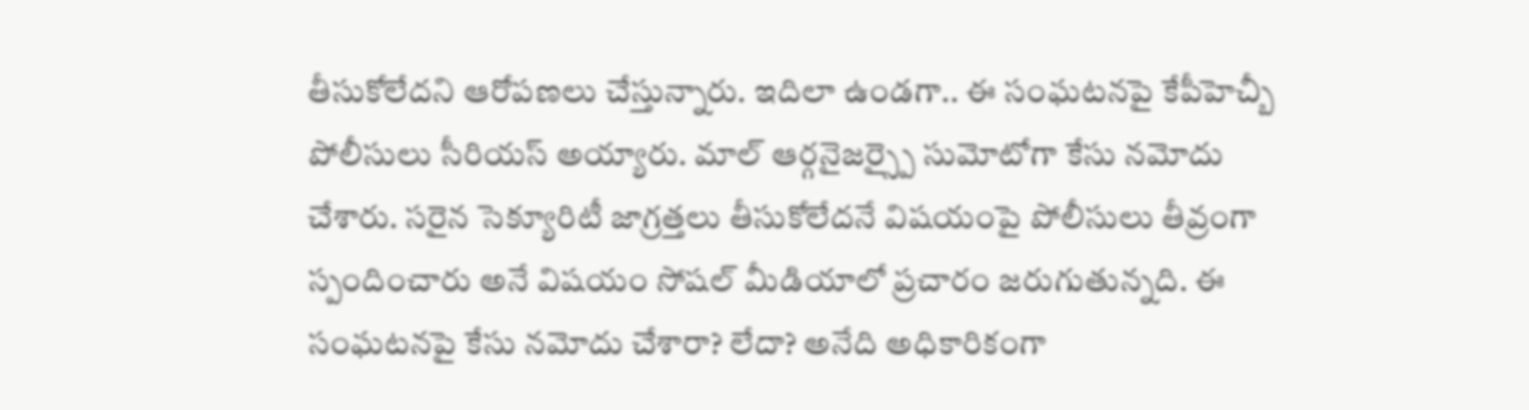తీసుకోలేదని ఆరోపణలు చేస్తున్నారు. ఇదిలా ఉండగా.. ఈ సంఘటనపై కేపీహెచ్బీ పోలీసులు సీరియస్ అయ్యారు. మాల్ ఆర్గనైజర్స్పై సుమోటోగా కేసు నమోదు చేశారు. సరైన సెక్యూరిటీ జాగ్రత్తలు తీసుకోలేదనే విషయంపై పోలీసులు తీవ్రంగా స్పందించారు అనే విషయం సోషల్ మీడియాలో ప్రచారం జరుగుతున్నది. ఈ సంఘటనపై కేసు నమోదు చేశారా? లేదా? అనేది అధికారికంగా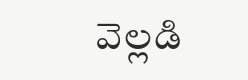వెల్లడి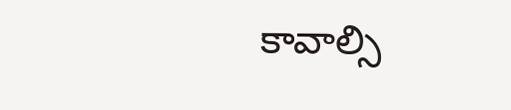కావాల్సి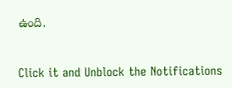ఉంది.


Click it and Unblock the Notifications